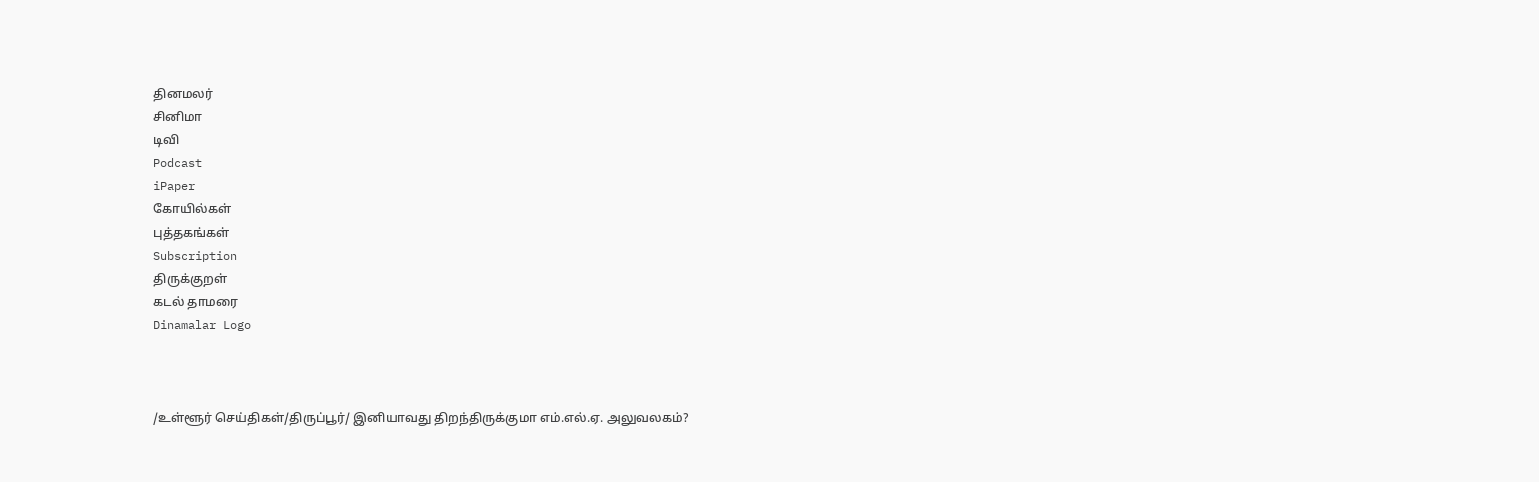தினமலர்
சினிமா
டிவி
Podcast
iPaper
கோயில்கள்
புத்தகங்கள்
Subscription
திருக்குறள்
கடல் தாமரை
Dinamalar Logo



/உள்ளூர் செய்திகள்/திருப்பூர்/ இனியாவது திறந்திருக்குமா எம்.எல்.ஏ. அலுவலகம்?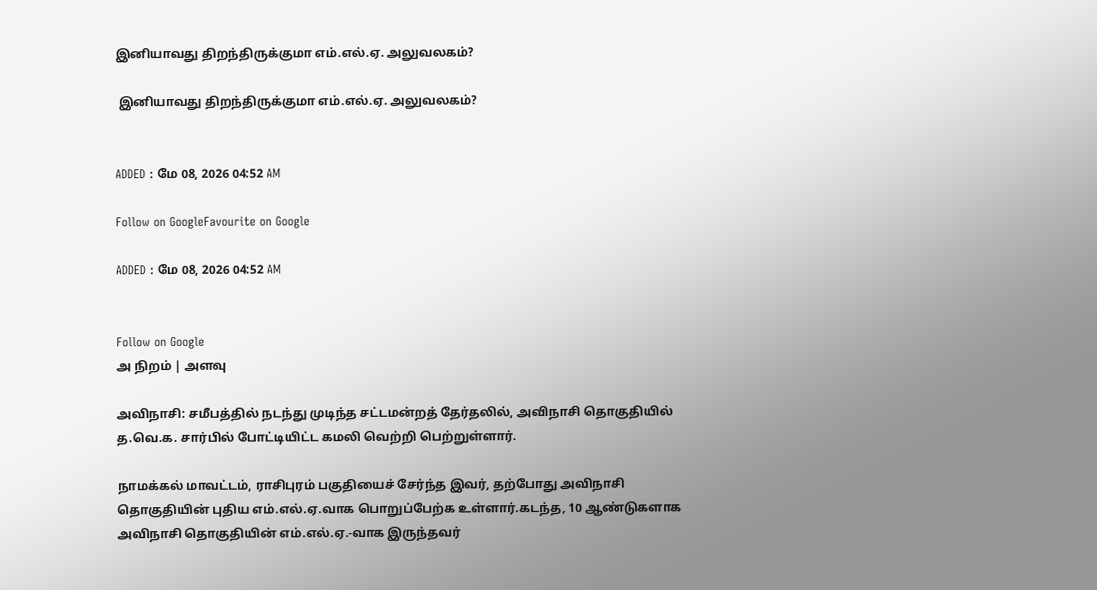இனியாவது திறந்திருக்குமா எம்.எல்.ஏ. அலுவலகம்?

 இனியாவது திறந்திருக்குமா எம்.எல்.ஏ. அலுவலகம்?


ADDED : மே 08, 2026 04:52 AM

Follow on GoogleFavourite on Google

ADDED : மே 08, 2026 04:52 AM


Follow on Google
அ நிறம் | அளவு

அவிநாசி: சமீபத்தில் நடந்து முடிந்த சட்டமன்றத் தேர்தலில், அவிநாசி தொகுதியில் த.வெ.க. சார்பில் போட்டியிட்ட கமலி வெற்றி பெற்றுள்ளார்.

நாமக்கல் மாவட்டம், ராசிபுரம் பகுதியைச் சேர்ந்த இவர், தற்போது அவிநாசி தொகுதியின் புதிய எம்.எல்.ஏ.வாக பொறுப்பேற்க உள்ளார்.கடந்த, 10 ஆண்டுகளாக அவிநாசி தொகுதியின் எம்.எல்.ஏ.-வாக இருந்தவர்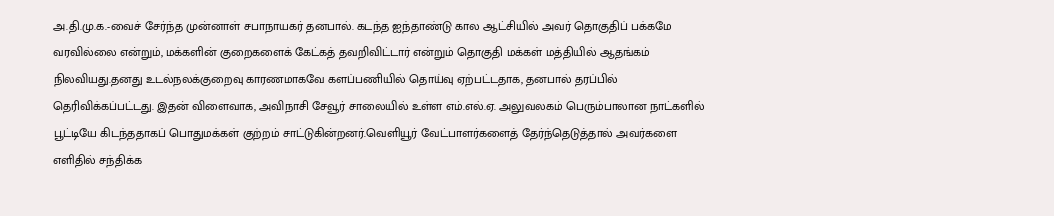அ.தி.மு.க.-வைச் சேர்ந்த முன்னாள் சபாநாயகர் தனபால். கடந்த ஐந்தாண்டு கால ஆட்சியில் அவர் தொகுதிப் பக்கமே வரவில்லை என்றும், மக்களின் குறைகளைக் கேட்கத் தவறிவிட்டார் என்றும் தொகுதி மக்கள் மத்தியில் ஆதங்கம் நிலவியது.தனது உடல்நலக்குறைவு காரணமாகவே களப்பணியில் தொய்வு ஏற்பட்டதாக, தனபால் தரப்பில் தெரிவிக்கப்பட்டது. இதன் விளைவாக, அவிநாசி சேவூர் சாலையில் உள்ள எம்.எல்.ஏ. அலுவலகம் பெரும்பாலான நாட்களில் பூட்டியே கிடந்ததாகப் பொதுமக்கள் குற்றம் சாட்டுகின்றனர்.வெளியூர் வேட்பாளர்களைத் தேர்ந்தெடுத்தால் அவர்களை எளிதில் சந்திக்க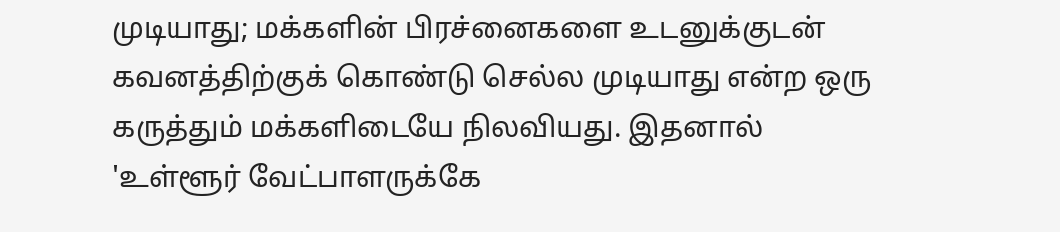முடியாது; மக்களின் பிரச்னைகளை உடனுக்குடன் கவனத்திற்குக் கொண்டு செல்ல முடியாது என்ற ஒரு கருத்தும் மக்களிடையே நிலவியது. இதனால் 'உள்ளூர் வேட்பாளருக்கே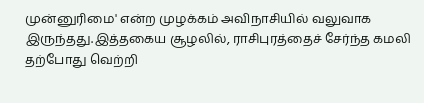முன்னுரிமை' என்ற முழக்கம் அவிநாசியில் வலுவாக இருந்தது.இத்தகைய சூழலில், ராசிபுரத்தைச் சேர்ந்த கமலி தற்போது வெற்றி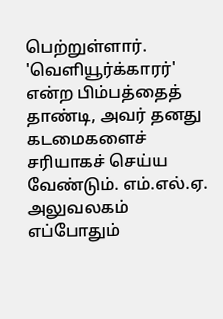பெற்றுள்ளார். 'வெளியூர்க்காரர்' என்ற பிம்பத்தைத் தாண்டி, அவர் தனது கடமைகளைச் சரியாகச் செய்ய வேண்டும். எம்.எல்.ஏ. அலுவலகம் எப்போதும்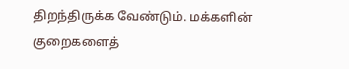திறந்திருக்க வேண்டும். மக்களின் குறைகளைத்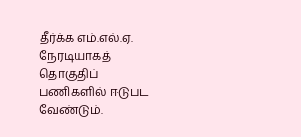தீர்க்க எம்.எல்.ஏ. நேரடியாகத் தொகுதிப் பணிகளில் ஈடுபட வேண்டும்.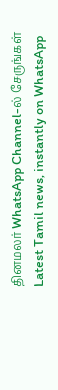தினமலர் WhatsApp Channel-ல் சேருங்கள்
Latest Tamil news, instantly on WhatsApp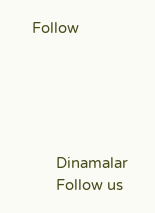Follow





      Dinamalar
      Follow us